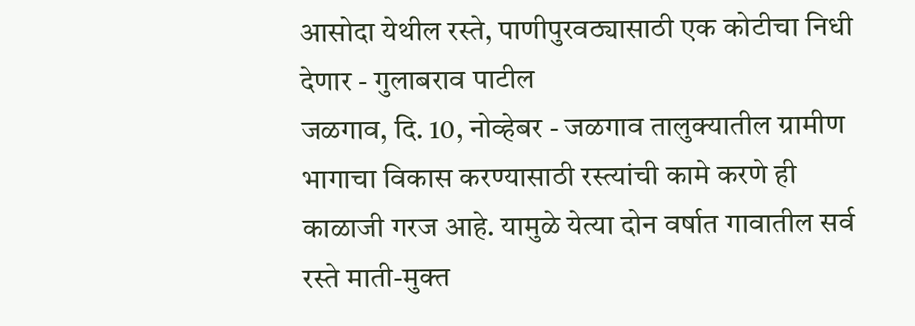आसोदा येथील रस्ते, पाणीपुरवठ्यासाठी एक कोटीचा निधी देणार - गुलाबराव पाटील
जळगाव, दि. 10, नोव्हेबर - जळगाव तालुक्यातील ग्रामीण भागाचा विकास करण्यासाठी रस्त्यांची कामे करणे ही काळाजी गरज आहे. यामुळे येत्या दोन वर्षात गावातील सर्व रस्ते माती-मुक्त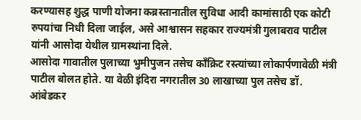करण्यासह शुद्ध पाणी योजना कब्रस्तानातील सुविधा आदी कामांसाठी एक कोटी रुपयांचा निधी दिला जाईल, असे आश्वासन सहकार राज्यमंत्री गुलाबराव पाटील यांनी आसोदा येथील ग्रामस्थांना दिले.
आसोदा गावातील पुलाच्या भुमीपुजन तसेच काँक्रिट रस्त्यांच्या लोकार्पणावेळी मंत्री पाटील बोलत होते. या वेळी इंदिरा नगरातील 30 लाखाच्या पुल तसेच डॉ. आंबेडकर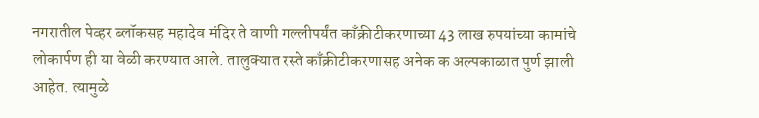नगरातील पेव्हर ब्लॉकसह महादेव मंदिर ते वाणी गल्लीपर्यंत काँक्रीटीकरणाच्या 43 लाख रुपयांच्या कामांचे लोकार्पण ही या वेळी करण्यात आले. तालुक्यात रस्ते काँक्रीटीकरणासह अनेक क अल्पकाळात पुर्ण झाली आहेत. त्यामुळे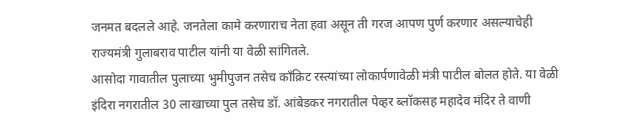जनमत बदलले आहे. जनतेला कामे करणाराच नेता हवा असून ती गरज आपण पुर्ण करणार असल्याचेही राज्यमंत्री गुलाबराव पाटील यांनी या वेळी सांगितले.
आसोदा गावातील पुलाच्या भुमीपुजन तसेच काँक्रिट रस्त्यांच्या लोकार्पणावेळी मंत्री पाटील बोलत होते. या वेळी इंदिरा नगरातील 30 लाखाच्या पुल तसेच डॉ. आंबेडकर नगरातील पेव्हर ब्लॉकसह महादेव मंदिर ते वाणी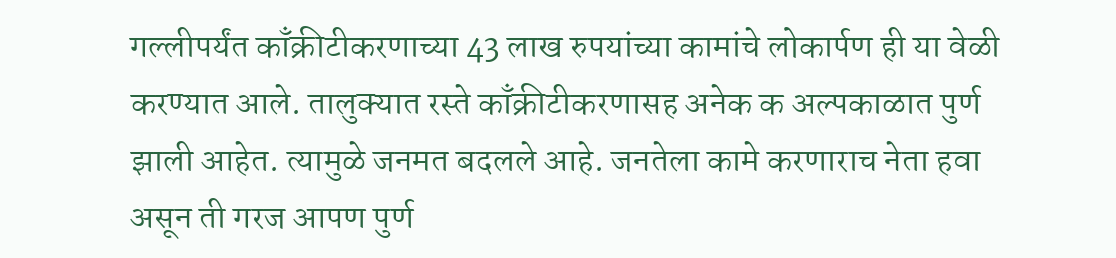गल्लीपर्यंत काँक्रीटीकरणाच्या 43 लाख रुपयांच्या कामांचे लोकार्पण ही या वेळी करण्यात आले. तालुक्यात रस्ते काँक्रीटीकरणासह अनेक क अल्पकाळात पुर्ण झाली आहेत. त्यामुळे जनमत बदलले आहे. जनतेला कामे करणाराच नेता हवा असून ती गरज आपण पुर्ण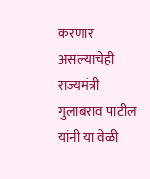करणार असल्याचेही राज्यमंत्री गुलाबराव पाटील यांनी या वेळी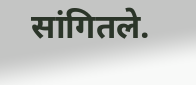सांगितले.